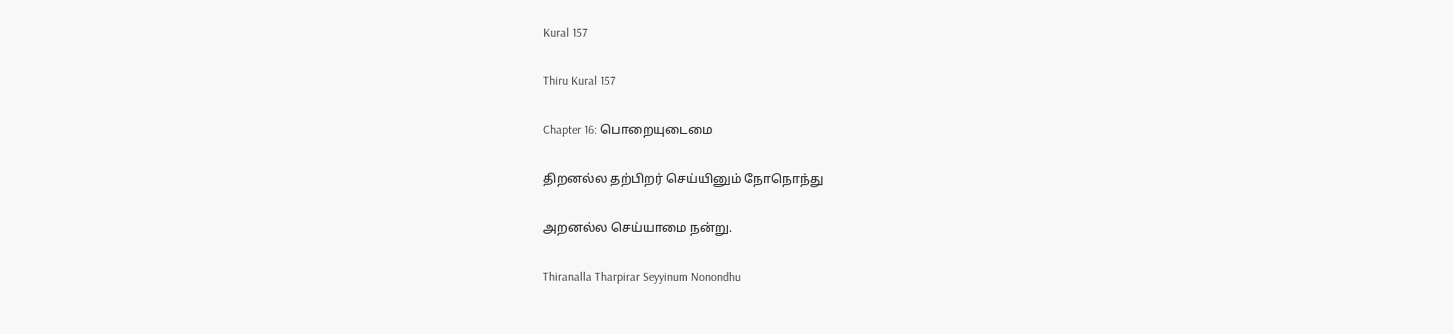Kural 157

Thiru Kural 157

Chapter 16: பொறையுடைமை

திறனல்ல தற்பிறர் செய்யினும் நோநொந்து

அறனல்ல செய்யாமை நன்று.

Thiranalla Tharpirar Seyyinum Nonondhu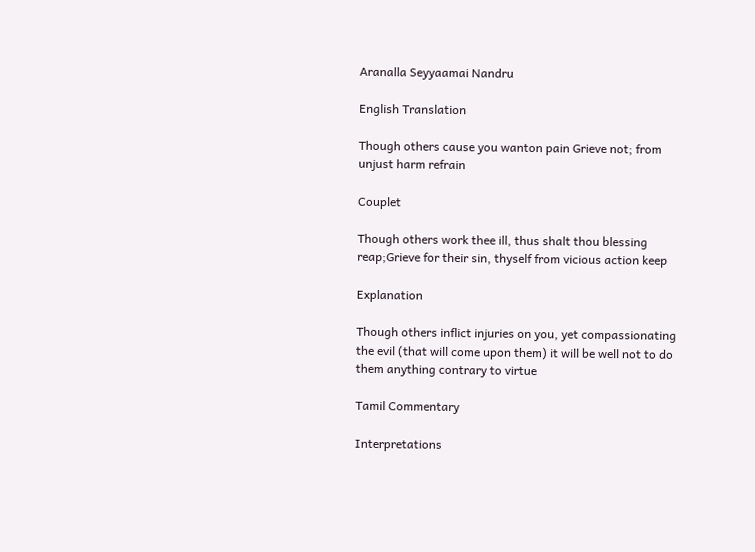Aranalla Seyyaamai Nandru

English Translation

Though others cause you wanton pain Grieve not; from unjust harm refrain

Couplet

Though others work thee ill, thus shalt thou blessing reap;Grieve for their sin, thyself from vicious action keep

Explanation

Though others inflict injuries on you, yet compassionating the evil (that will come upon them) it will be well not to do them anything contrary to virtue

Tamil Commentary

Interpretations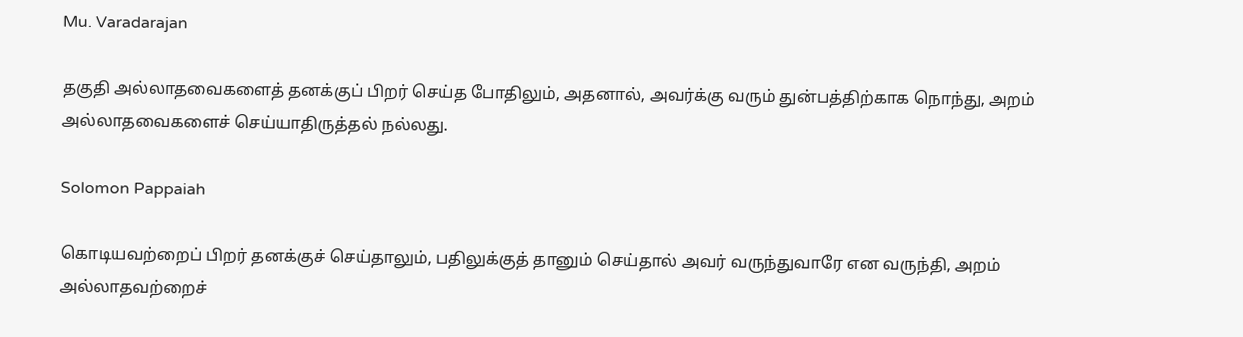Mu. Varadarajan

தகுதி அல்லாதவைகளைத் தனக்குப் பிறர் செய்த போதிலும், அதனால், அவர்க்கு வரும் துன்பத்திற்காக நொந்து, அறம் அல்லாதவைகளைச் செய்யாதிருத்தல் நல்லது.

Solomon Pappaiah

கொடியவற்றைப் பிறர் தனக்குச் செய்தாலும், பதிலுக்குத் தானும் செய்தால் அவர் வருந்துவாரே என வருந்தி, அறம் அல்லாதவற்றைச்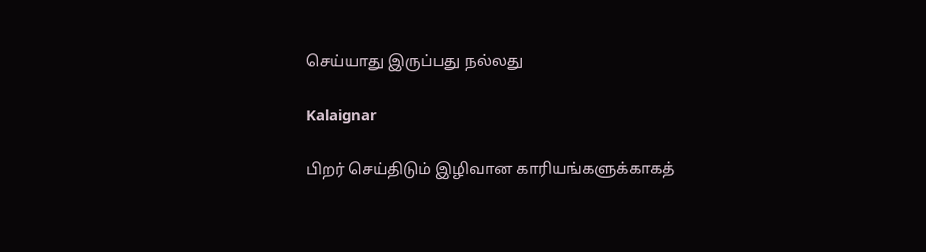செய்யாது இருப்பது நல்லது

Kalaignar

பிறர் செய்திடும் இழிவான காரியங்களுக்காகத்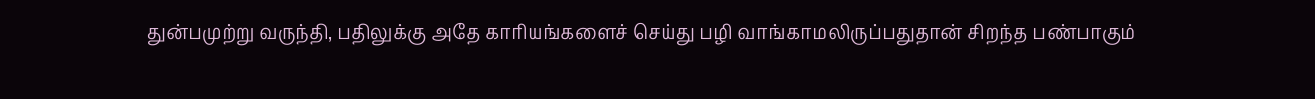துன்பமுற்று வருந்தி, பதிலுக்கு அதே காரியங்களைச் செய்து பழி வாங்காமலிருப்பதுதான் சிறந்த பண்பாகும்